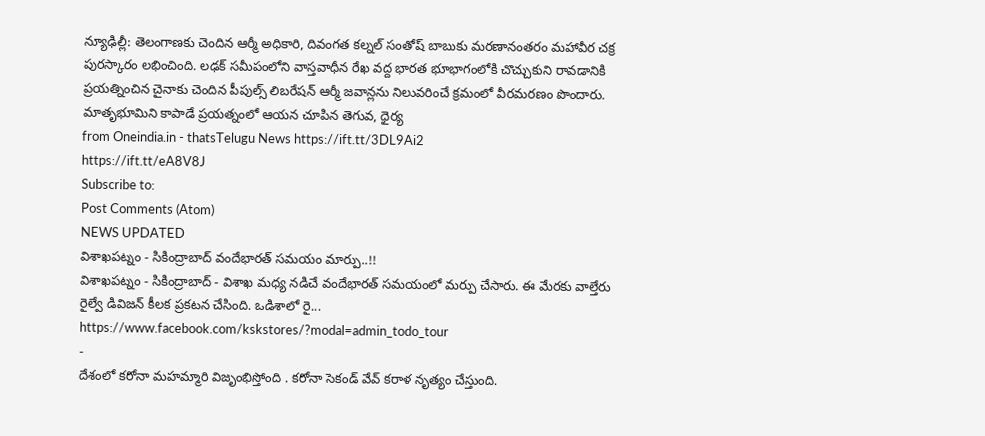న్యూఢిల్లీ: తెలంగాణకు చెందిన ఆర్మీ అధికారి, దివంగత కల్నల్ సంతోష్ బాబుకు మరణానంతరం మహావీర చక్ర పురస్కారం లభించింది. లఢక్ సమీపంలోని వాస్తవాధీన రేఖ వద్ద భారత భూభాగంలోకి చొచ్చుకుని రావడానికి ప్రయత్నించిన చైనాకు చెందిన పీపుల్స్ లిబరేషన్ ఆర్మీ జవాన్లను నిలువరించే క్రమంలో వీరమరణం పొందారు. మాతృభూమిని కాపాడే ప్రయత్నంలో ఆయన చూపిన తెగువ, ధైర్య
from Oneindia.in - thatsTelugu News https://ift.tt/3DL9Ai2
https://ift.tt/eA8V8J
Subscribe to:
Post Comments (Atom)
NEWS UPDATED
విశాఖపట్నం - సికింద్రాబాద్ వందేభారత్ సమయం మార్పు..!!
విశాఖపట్నం - సికింద్రాబాద్ - విశాఖ మధ్య నడిచే వందేభారత్ సమయంలో మర్పు చేసారు. ఈ మేరకు వాల్తేరు రైల్వే డివిజన్ కీలక ప్రకటన చేసింది. ఒడిశాలో రై...
https://www.facebook.com/kskstores/?modal=admin_todo_tour
-
దేశంలో కరోనా మహమ్మారి విజృంభిస్తోంది . కరోనా సెకండ్ వేవ్ కరాళ నృత్యం చేస్తుంది.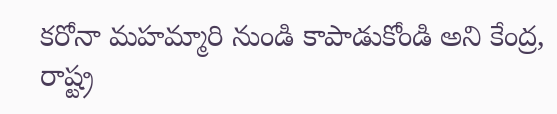కరోనా మహమ్మారి నుండి కాపాడుకోండి అని కేంద్ర, రాష్ట్ర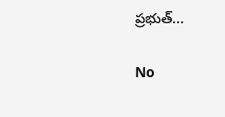ప్రభుత్...

No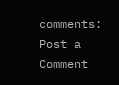comments:
Post a Comment